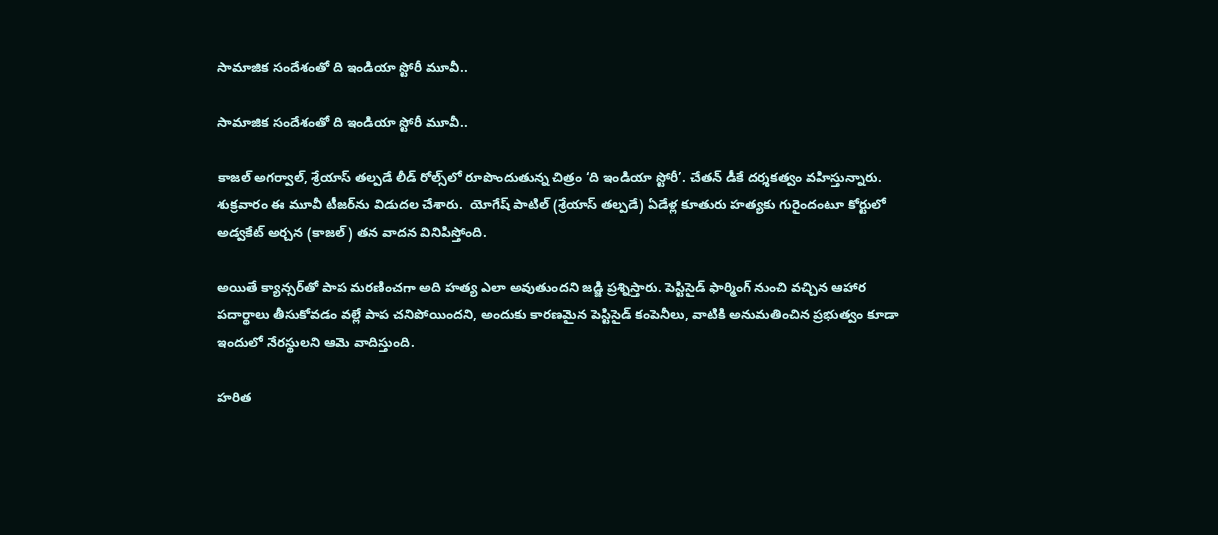సామాజిక సందేశంతో ది ఇండియా స్టోరీ మూవీ..

సామాజిక సందేశంతో ది ఇండియా స్టోరీ మూవీ..

కాజల్ అగర్వాల్, శ్రేయాస్ తల్పడే లీడ్ రోల్స్‌‌లో రూపొందుతున్న చిత్రం ‘ది ఇండియా స్టోరీ’. చేతన్ డీకే దర్శకత్వం వహిస్తున్నారు. శుక్రవారం ఈ మూవీ టీజర్‌‌‌‌ను విడుదల చేశారు.  యోగేష్‌‌ పాటిల్‌‌ (శ్రేయాస్ తల్పడే) ఏడేళ్ల కూతురు హత్యకు గురైందంటూ కోర్టులో అడ్వకేట్‌‌ అర్చన (కాజల్‌‌) తన వాదన వినిపిస్తోంది.

అయితే క్యాన్సర్‌‌‌‌తో పాప మరణించగా అది హత్య ఎలా అవుతుందని జడ్జి ప్రశ్నిస్తారు. పెస్టిసైడ్ ఫార్మింగ్‌‌ నుంచి వచ్చిన ఆహార పదార్థాలు తీసుకోవడం వల్లే పాప చనిపోయిందని, అందుకు కారణమైన పెస్టిసైడ్‌‌ కంపెనీలు, వాటికి అనుమతించిన ప్రభుత్వం కూడా ఇందులో నేరస్థులని ఆమె వాదిస్తుంది.

హరిత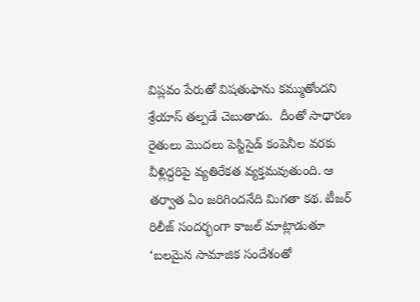విప్లవం పేరుతో విషతుఫాను కమ్ముతోందని  శ్రేయాస్ తల్పడే చెబుతాడు.  దీంతో సాధారణ రైతులు మొదలు పెస్టిసైడ్‌‌ కంపెనీల వరకు వీళ్లిద్దరిపై వ్యతిరేకత వ్యక్తమవుతుంది. ఆ తర్వాత ఏం జరిగిందనేది మిగతా కథ. టీజర్‌‌‌‌ రిలీజ్ సందర్భంగా కాజల్ మాట్లాడుతూ ‘బలమైన సామాజిక సందేశంతో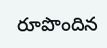రూపొందిన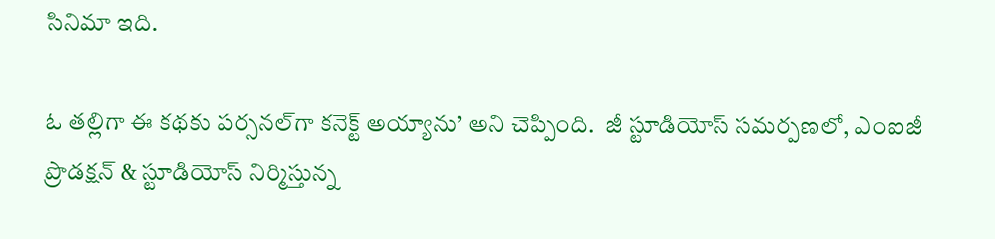సినిమా ఇది.

ఓ తల్లిగా ఈ కథకు పర్సనల్‌‌గా కనెక్ట్‌‌ అయ్యాను’ అని చెప్పింది.  జీ స్టూడియోస్ సమర్పణలో, ఎంఐజీ ప్రొడక్షన్ & స్టూడియోస్‌‌ నిర్మిస్తున్న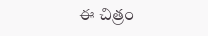ఈ చిత్రం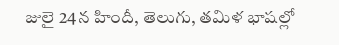జులై 24న హిందీ, తెలుగు, తమిళ భాషల్లో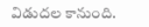విడుదల కానుంది.